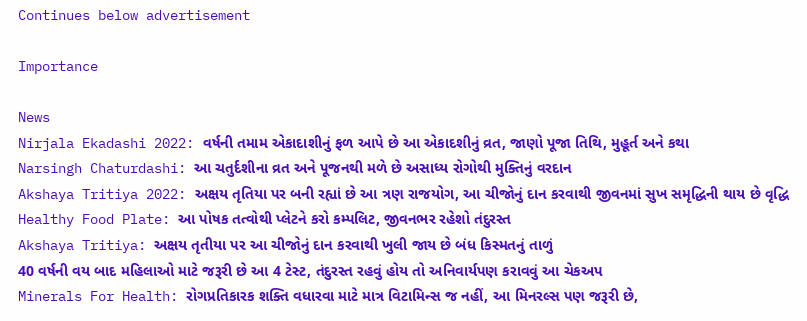Continues below advertisement

Importance

News
Nirjala Ekadashi 2022: વર્ષની તમામ એકાદાશીનું ફળ આપે છે આ એકાદશીનું વ્રત, જાણો પૂજા તિથિ, મુહૂર્ત અને કથા
Narsingh Chaturdashi: આ ચતુર્દશીના વ્રત અને પૂજનથી મળે છે અસાધ્ય રોગોથી મુક્તિનું વરદાન
Akshaya Tritiya 2022: અક્ષય તૃતિયા પર બની રહ્યાં છે આ ત્રણ રાજયોગ, આ ચીજોનું દાન કરવાથી જીવનમાં સુખ સમૃદ્ધિની થાય છે વૃદ્ધિ
Healthy Food Plate: આ પોષક તત્વોથી પ્લેટને કરો કમ્પલિટ, જીવનભર રહેશો તંદુરસ્ત
Akshaya Tritiya: અક્ષય તૃતીયા પર આ ચીજોનું દાન કરવાથી ખુલી જાય છે બંધ કિસ્મતનું તાળું
40 વર્ષની વય બાદ મહિલાઓ માટે જરૂરી છે આ 4 ટેસ્ટ, તંદુરસ્ત રહવું હોય તો અનિવાર્યપણ કરાવવું આ ચેકઅપ
Minerals For Health: રોગપ્રતિકારક શક્તિ વધારવા માટે માત્ર વિટામિન્સ જ નહીં, આ મિનરલ્સ પણ જરૂરી છે,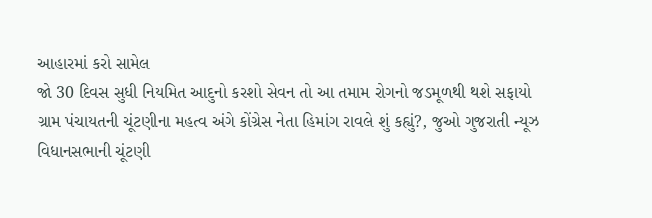આહારમાં કરો સામેલ
જો 30 દિવસ સુધી નિયમિત આદુનો કરશો સેવન તો આ તમામ રોગનો જડમૂળથી થશે સફાયો
ગ્રામ પંચાયતની ચૂંટણીના મહત્વ અંગે કોંગ્રેસ નેતા હિમાંગ રાવલે શું કહ્યું?, જુઓ ગુજરાતી ન્યૂઝ
વિધાનસભાની ચૂંટણી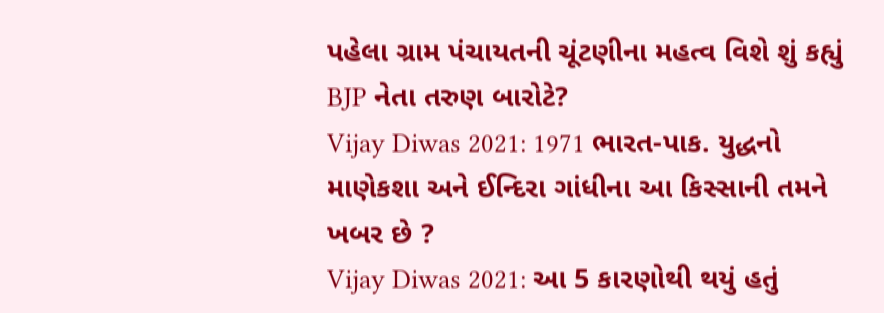પહેલા ગ્રામ પંચાયતની ચૂંટણીના મહત્વ વિશે શું કહ્યું BJP નેતા તરુણ બારોટે?
Vijay Diwas 2021: 1971 ભારત-પાક. યુદ્ધનો માણેકશા અને ઈન્દિરા ગાંધીના આ કિસ્સાની તમને ખબર છે ?
Vijay Diwas 2021: આ 5 કારણોથી થયું હતું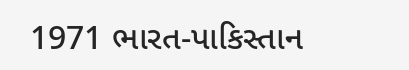1971 ભારત-પાકિસ્તાન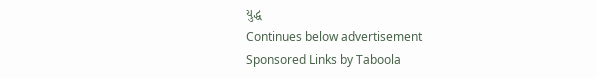યુદ્ધ
Continues below advertisement
Sponsored Links by Taboola